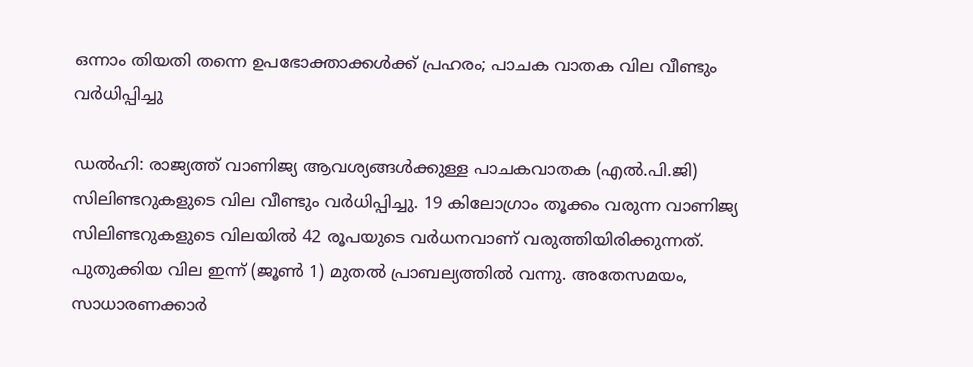ഒന്നാം തിയതി തന്നെ ഉപഭോക്താക്കൾക്ക് പ്രഹരം; പാചക വാതക വില വീണ്ടും വര്‍ധിപ്പിച്ചു

ഡൽഹി: രാജ്യത്ത് വാണിജ്യ ആവശ്യങ്ങൾക്കുള്ള പാചകവാതക (എൽ.പി.ജി) സിലിണ്ടറുകളുടെ വില വീണ്ടും വർധിപ്പിച്ചു. 19 കിലോഗ്രാം തൂക്കം വരുന്ന വാണിജ്യ സിലിണ്ടറുകളുടെ വിലയിൽ 42 രൂപയുടെ വർധനവാണ് വരുത്തിയിരിക്കുന്നത്. പുതുക്കിയ വില ഇന്ന് (ജൂൺ 1) മുതൽ പ്രാബല്യത്തിൽ വന്നു. അതേസമയം, സാധാരണക്കാർ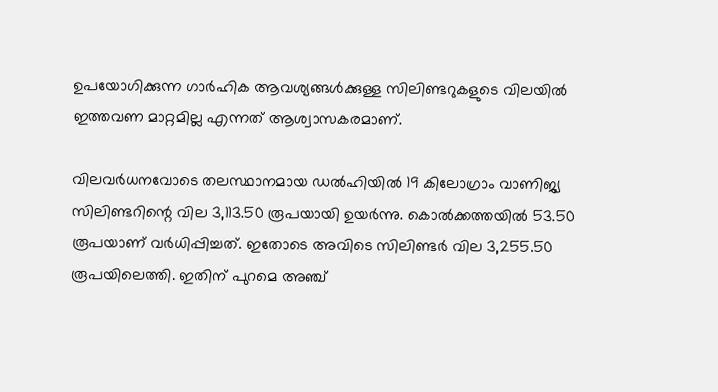ഉപയോഗിക്കുന്ന ഗാർഹിക ആവശ്യങ്ങൾക്കുള്ള സിലിണ്ടറുകളുടെ വിലയിൽ ഇത്തവണ മാറ്റമില്ല എന്നത് ആശ്വാസകരമാണ്.

വിലവർധനവോടെ തലസ്ഥാനമായ ഡൽഹിയിൽ 19 കിലോഗ്രാം വാണിജ്യ സിലിണ്ടറിന്റെ വില 3,113.50 രൂപയായി ഉയർന്നു. കൊൽക്കത്തയിൽ 53.50 രൂപയാണ് വർധിപ്പിച്ചത്. ഇതോടെ അവിടെ സിലിണ്ടർ വില 3,255.50 രൂപയിലെത്തി. ഇതിന് പുറമെ അഞ്ച്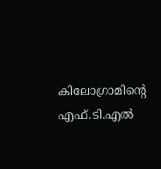കിലോഗ്രാമിന്റെ എഫ്.ടി.എൽ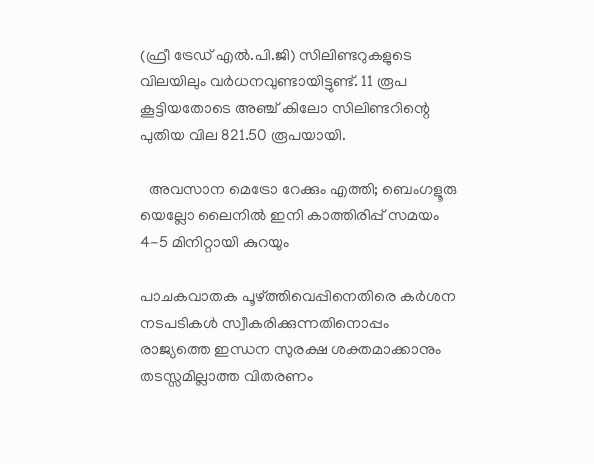(ഫ്രീ ട്രേഡ് എൽ.പി.ജി) സിലിണ്ടറുകളുടെ വിലയിലും വർധനവുണ്ടായിട്ടുണ്ട്. 11 രൂപ കൂട്ടിയതോടെ അഞ്ച് കിലോ സിലിണ്ടറിന്റെ പുതിയ വില 821.50 രൂപയായി.

  അവസാന മെട്രോ റേക്കും എത്തി; ബെംഗളൂരു യെല്ലോ ലൈനിൽ ഇനി കാത്തിരിപ്പ് സമയം 4-5 മിനിറ്റായി കുറയും

പാചകവാതക പൂഴ്ത്തിവെപ്പിനെതിരെ കർശന നടപടികൾ സ്വീകരിക്കുന്നതിനൊപ്പം രാജ്യത്തെ ഇന്ധന സുരക്ഷ ശക്തമാക്കാനും തടസ്സമില്ലാത്ത വിതരണം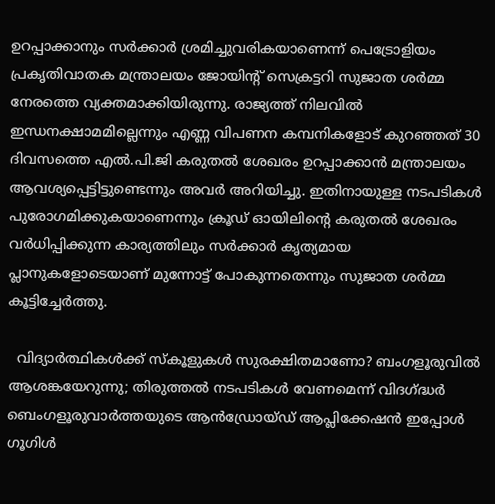ഉറപ്പാക്കാനും സർക്കാർ ശ്രമിച്ചുവരികയാണെന്ന് പെട്രോളിയം പ്രകൃതിവാതക മന്ത്രാലയം ജോയിന്റ് സെക്രട്ടറി സുജാത ശർമ്മ നേരത്തെ വ്യക്തമാക്കിയിരുന്നു. രാജ്യത്ത് നിലവിൽ ഇന്ധനക്ഷാമമില്ലെന്നും എണ്ണ വിപണന കമ്പനികളോട് കുറഞ്ഞത് 30 ദിവസത്തെ എൽ.പി.ജി കരുതൽ ശേഖരം ഉറപ്പാക്കാൻ മന്ത്രാലയം ആവശ്യപ്പെട്ടിട്ടുണ്ടെന്നും അവർ അറിയിച്ചു. ഇതിനായുള്ള നടപടികൾ പുരോഗമിക്കുകയാണെന്നും ക്രൂഡ് ഓയിലിന്റെ കരുതൽ ശേഖരം വർധിപ്പിക്കുന്ന കാര്യത്തിലും സർക്കാർ കൃത്യമായ പ്ലാനുകളോടെയാണ് മുന്നോട്ട് പോകുന്നതെന്നും സുജാത ശർമ്മ കൂട്ടിച്ചേർത്തു.

  വിദ്യാർത്ഥികൾക്ക് സ്കൂളുകൾ സുരക്ഷിതമാണോ? ബംഗളൂരുവിൽ ആശങ്കയേറുന്നു; തിരുത്തൽ നടപടികൾ വേണമെന്ന് വിദഗ്ദ്ധർ
ബെംഗളൂരുവാർത്തയുടെ ആൻഡ്രോയ്ഡ് ആപ്ലിക്കേഷൻ ഇപ്പോൾ ഗൂഗിൾ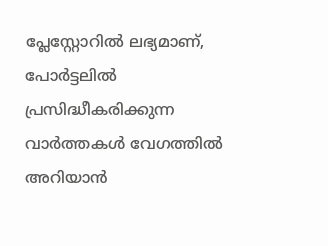പ്ലേസ്റ്റോറിൽ ലഭ്യമാണ്, പോർട്ടലിൽ പ്രസിദ്ധീകരിക്കുന്ന വാർത്തകൾ വേഗത്തിൽ അറിയാൻ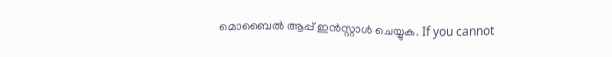മൊബൈൽ ആപ്പ് ഇൻസ്റ്റാൾ ചെയ്യുക. If you cannot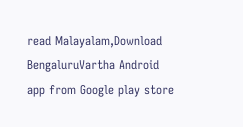read Malayalam,Download BengaluruVartha Android app from Google play store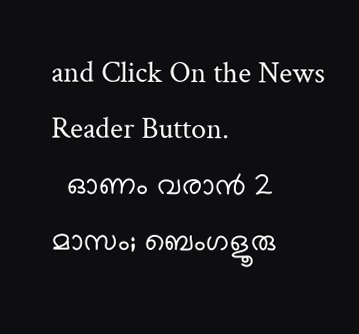and Click On the News Reader Button.
  ഓണം വരാൻ 2 മാസം; ബെംഗളൂരു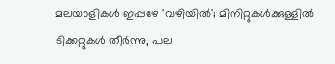മലയാളികൾ ഇപ്പഴേ 'വഴിയിൽ'; മിനിറ്റുകൾക്കുള്ളിൽ ടിക്കറ്റുകൾ തീർന്നു, പല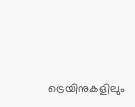ട്രെയിനുകളിലും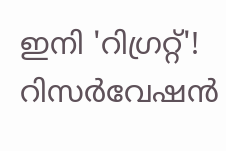ഇനി 'റിഗ്രറ്റ്'! റിസർവേഷൻ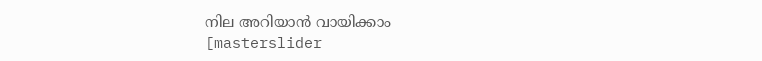നില അറിയാൻ വായിക്കാം
[masterslider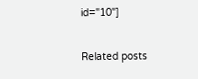id="10"]

Related posts